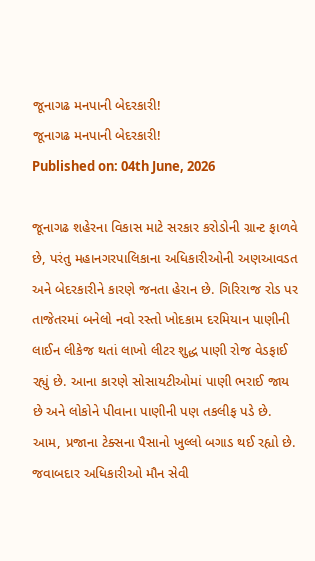જૂનાગઢ મનપાની બેદરકારી!
જૂનાગઢ મનપાની બેદરકારી!
Published on: 04th June, 2026

જૂનાગઢ શહેરના વિકાસ માટે સરકાર કરોડોની ગ્રાન્ટ ફાળવે છે, પરંતુ મહાનગરપાલિકાના અધિકારીઓની અણઆવડત અને બેદરકારીને કારણે જનતા હેરાન છે. ગિરિરાજ રોડ પર તાજેતરમાં બનેલો નવો રસ્તો ખોદકામ દરમિયાન પાણીની લાઈન લીકેજ થતાં લાખો લીટર શુદ્ધ પાણી રોજ વેડફાઈ રહ્યું છે. આના કારણે સોસાયટીઓમાં પાણી ભરાઈ જાય છે અને લોકોને પીવાના પાણીની પણ તકલીફ પડે છે. આમ, પ્રજાના ટેક્સના પૈસાનો ખુલ્લો બગાડ થઈ રહ્યો છે. જવાબદાર અધિકારીઓ મૌન સેવી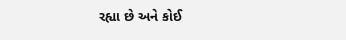રહ્યા છે અને કોઈ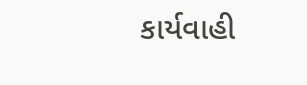કાર્યવાહી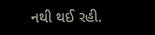નથી થઈ રહી.